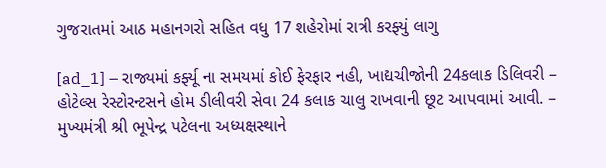ગુજરાતમાં આઠ મહાનગરો સહિત વધુ 17 શહેરોમાં રાત્રી કરફ્યું લાગુ

[ad_1] – રાજ્યમાં કર્ફ્યૂ ના સમયમાં કોઈ ફેરફાર નહી, ખાદ્યચીજોની 24કલાક ડિલિવરી – હોટેલ્સ રેસ્ટોરન્ટસને હોમ ડીલીવરી સેવા 24 કલાક ચાલુ રાખવાની છૂટ આપવામાં આવી. – મુખ્યમંત્રી શ્રી ભૂપેન્દ્ર પટેલના અધ્યક્ષસ્થાને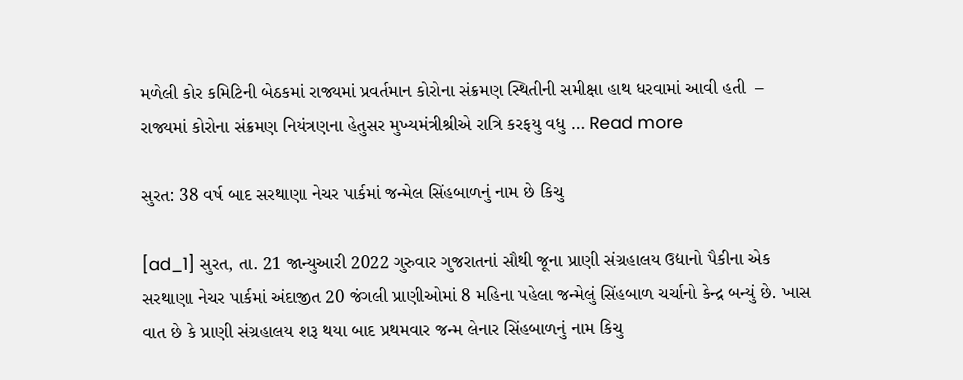મળેલી કોર કમિટિની બેઠકમાં રાજ્યમાં પ્રવર્તમાન કોરોના સંક્રમણ સ્થિતીની સમીક્ષા હાથ ધરવામાં આવી હતી  – રાજ્યમાં કોરોના સંક્રમણ નિયંત્રણના હેતુસર મુખ્યમંત્રીશ્રીએ રાત્રિ કરફયુ વધુ … Read more

સુરત: 38 વર્ષ બાદ સરથાણા નેચર પાર્કમાં જન્મેલ સિંહબાળનું નામ છે કિચુ

[ad_1] સુરત, તા. 21 જાન્યુઆરી 2022 ગુરુવાર ગુજરાતનાં સૌથી જૂના પ્રાણી સંગ્રહાલય ઉદ્યાનો પૈકીના એક સરથાણા નેચર પાર્કમાં અંદાજીત 20 જંગલી પ્રાણીઓમાં 8 મહિના પહેલા જન્મેલું સિંહબાળ ચર્ચાનો કેન્દ્ર બન્યું છે. ખાસ વાત છે કે પ્રાણી સંગ્રહાલય શરૂ થયા બાદ પ્રથમવાર જન્મ લેનાર સિંહબાળનું નામ કિચુ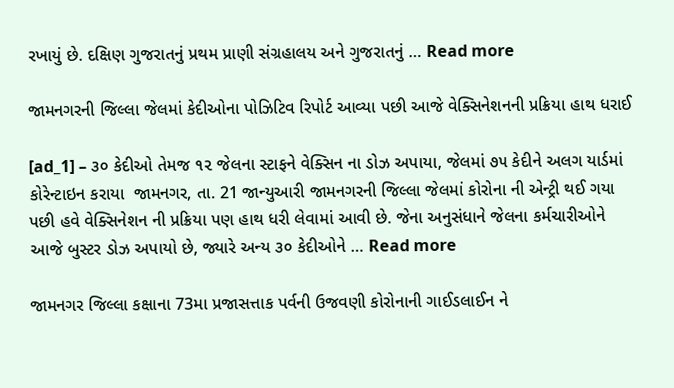રખાયું છે. દક્ષિણ ગુજરાતનું પ્રથમ પ્રાણી સંગ્રહાલય અને ગુજરાતનું … Read more

જામનગરની જિલ્લા જેલમાં કેદીઓના પોઝિટિવ રિપોર્ટ આવ્યા પછી આજે વેક્સિનેશનની પ્રક્રિયા હાથ ધરાઈ

[ad_1] – ૩૦ કેદીઓ તેમજ ૧૨ જેલના સ્ટાફને વેક્સિન ના ડોઝ અપાયા, જેલમાં ૭૫ કેદીને અલગ યાર્ડમાં કોરેન્ટાઇન કરાયા  જામનગર, તા. 21 જાન્યુઆરી જામનગરની જિલ્લા જેલમાં કોરોના ની એન્ટ્રી થઈ ગયા પછી હવે વેક્સિનેશન ની પ્રક્રિયા પણ હાથ ધરી લેવામાં આવી છે. જેના અનુસંધાને જેલના કર્મચારીઓને આજે બુસ્ટર ડોઝ અપાયો છે, જ્યારે અન્ય ૩૦ કેદીઓને … Read more

જામનગર જિલ્લા કક્ષાના 73મા પ્રજાસત્તાક પર્વની ઉજવણી કોરોનાની ગાઈડલાઈન ને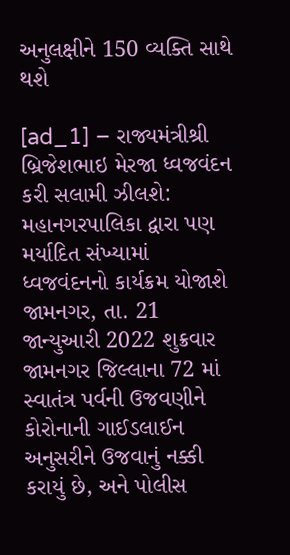અનુલક્ષીને 150 વ્યક્તિ સાથે થશે

[ad_1] – રાજ્યમંત્રીશ્રી બ્રિજેશભાઇ મેરજા ધ્વજવંદન કરી સલામી ઝીલશે: મહાનગરપાલિકા દ્વારા પણ મર્યાદિત સંખ્યામાં ધ્વજવંદનનો કાર્યક્રમ યોજાશે જામનગર, તા. 21 જાન્યુઆરી 2022 શુક્રવાર  જામનગર જિલ્લાના 72 માં સ્વાતંત્ર પર્વની ઉજવણીને કોરોનાની ગાઈડલાઈન અનુસરીને ઉજવાનું નક્કી કરાયું છે, અને પોલીસ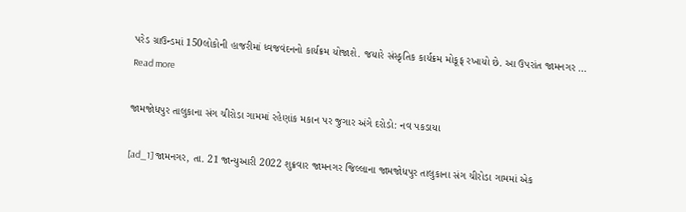પરેડ ગ્રાઉન્ડમાં 150લોકોની હાજરીમાં ધ્વજવંદનનો કાર્યક્રમ યોજાશે. જયારે સંસ્કૃતિક કાર્યક્રમ મોકૂફ રખાયો છે. આ ઉપરાંત જામનગર … Read more

જામજોધપુર તાલુકાના સંગ ચીરોડા ગામમાં રહેણાંક મકાન પર જુગાર અંગે દરોડો: નવ પકડાયા

[ad_1] જામનગર, તા. 21 જાન્યુઆરી 2022 શુક્રવાર જામનગર જિલ્લાના જામજોધપુર તાલુકાના સંગ ચીરોડા ગામમાં એક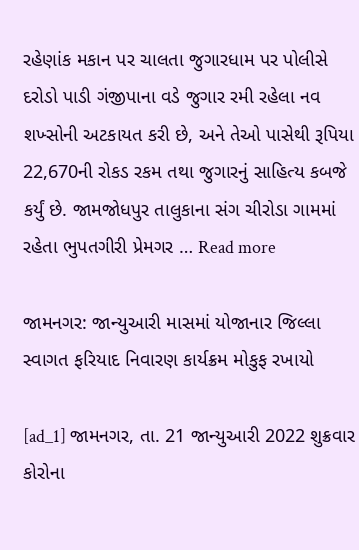રહેણાંક મકાન પર ચાલતા જુગારધામ પર પોલીસે દરોડો પાડી ગંજીપાના વડે જુગાર રમી રહેલા નવ શખ્સોની અટકાયત કરી છે, અને તેઓ પાસેથી રૂપિયા 22,670ની રોકડ રકમ તથા જુગારનું સાહિત્ય કબજે કર્યું છે. જામજોધપુર તાલુકાના સંગ ચીરોડા ગામમાં રહેતા ભુપતગીરી પ્રેમગર … Read more

જામનગર: જાન્યુઆરી માસમાં યોજાનાર જિલ્લા સ્વાગત ફરિયાદ નિવારણ કાર્યક્રમ મોકુફ રખાયો

[ad_1] જામનગર, તા. 21 જાન્યુઆરી 2022 શુક્રવાર  કોરોના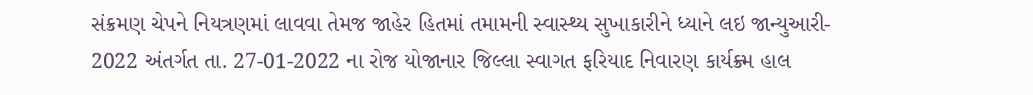સંક્રમણ ચેપને નિયત્રણમાં લાવવા તેમજ જાહેર હિતમાં તમામની સ્વાસ્થ્ય સુખાકારીને ધ્યાને લઇ જાન્યુઆરી- 2022 અંતર્ગત તા. 27-01-2022 ના રોજ યોજાનાર જિલ્લા સ્વાગત ફરિયાદ નિવારણ કાર્યક્ર્મ હાલ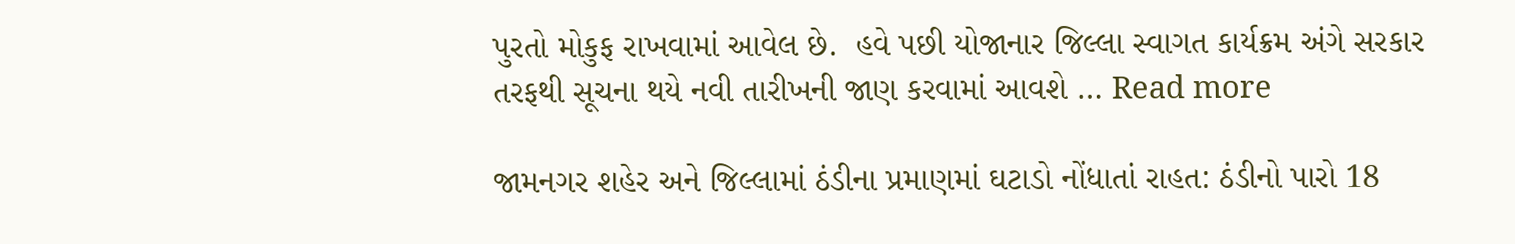પુરતો મોકુફ રાખવામાં આવેલ છે.  હવે પછી યોજાનાર જિલ્લા સ્વાગત કાર્યક્રમ અંગે સરકાર તરફથી સૂચના થયે નવી તારીખની જાણ કરવામાં આવશે … Read more

જામનગર શહેર અને જિલ્લામાં ઠંડીના પ્રમાણમાં ઘટાડો નોંધાતાં રાહત: ઠંડીનો પારો 18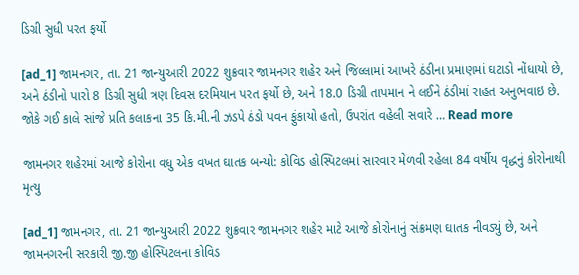ડિગ્રી સુધી પરત ફર્યો

[ad_1] જામનગર, તા. 21 જાન્યુઆરી 2022 શુક્રવાર જામનગર શહેર અને જિલ્લામાં આખરે ઠંડીના પ્રમાણમાં ઘટાડો નોંધાયો છે, અને ઠંડીનો પારો 8 ડિગ્રી સુધી ત્રણ દિવસ દરમિયાન પરત ફર્યો છે, અને 18.0 ડિગ્રી તાપમાન ને લઈને ઠંડીમાં રાહત અનુભવાઇ છે. જોકે ગઈ કાલે સાંજે પ્રતિ કલાકના 35 કિ.મી.ની ઝડપે ઠંડો પવન ફુંકાયો હતો, ઉપરાંત વહેલી સવારે … Read more

જામનગર શહેરમાં આજે કોરોના વધુ એક વખત ઘાતક બન્યો: કોવિડ હોસ્પિટલમાં સારવાર મેળવી રહેલા 84 વર્ષીય વૃદ્ધનું કોરોનાથી મૃત્યુ

[ad_1] જામનગર, તા. 21 જાન્યુઆરી 2022 શુક્રવાર જામનગર શહેર માટે આજે કોરોનાનું સંક્રમણ ઘાતક નીવડ્યું છે, અને જામનગરની સરકારી જી.જી હોસ્પિટલના કોવિડ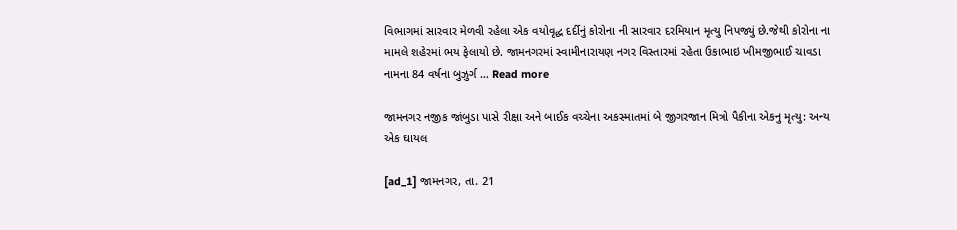વિભાગમાં સારવાર મેળવી રહેલા એક વયોવૃદ્ધ દર્દીનું કોરોના ની સારવાર દરમિયાન મૃત્યુ નિપજ્યું છે.જેથી કોરોના ના મામલે શહેરમાં ભય ફેલાયો છે. જામનગરમાં સ્વામીનારાયણ નગર વિસ્તારમાં રહેતા ઉકાભાઇ ખીમજીભાઈ ચાવડા નામના 84 વર્ષના બુઝુર્ગ … Read more

જામનગર નજીક જાંબુડા પાસે રીક્ષા અને બાઈક વચ્ચેના અકસ્માતમાં બે જીગરજાન મિત્રો પૈકીના એકનુ મૃત્યુ: અન્ય એક ઘાયલ

[ad_1] જામનગર, તા. 21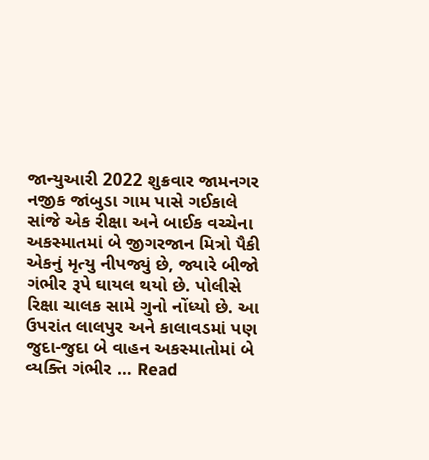જાન્યુઆરી 2022 શુક્રવાર જામનગર નજીક જાંબુડા ગામ પાસે ગઈકાલે સાંજે એક રીક્ષા અને બાઈક વચ્ચેના અકસ્માતમાં બે જીગરજાન મિત્રો પૈકી એકનું મૃત્યુ નીપજ્યું છે, જ્યારે બીજો ગંભીર રૂપે ઘાયલ થયો છે. પોલીસે રિક્ષા ચાલક સામે ગુનો નોંધ્યો છે. આ ઉપરાંત લાલપુર અને કાલાવડમાં પણ જુદા-જુદા બે વાહન અકસ્માતોમાં બે વ્યક્તિ ગંભીર … Read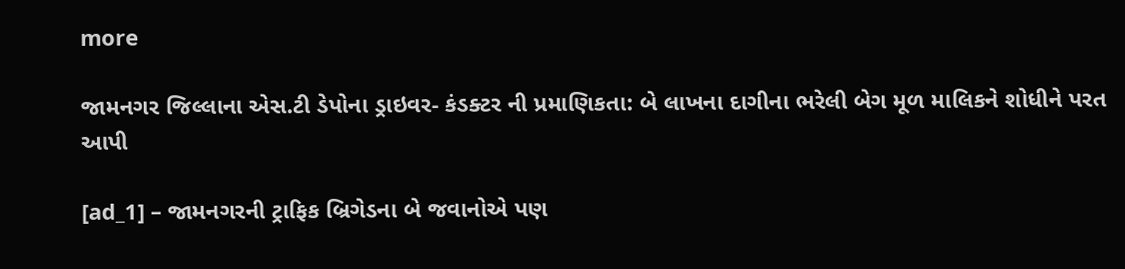more

જામનગર જિલ્લાના એસ.ટી ડેપોના ડ્રાઇવર- કંડક્ટર ની પ્રમાણિકતા: બે લાખના દાગીના ભરેલી બેગ મૂળ માલિકને શોધીને પરત આપી

[ad_1] – જામનગરની ટ્રાફિક બ્રિગેડના બે જવાનોએ પણ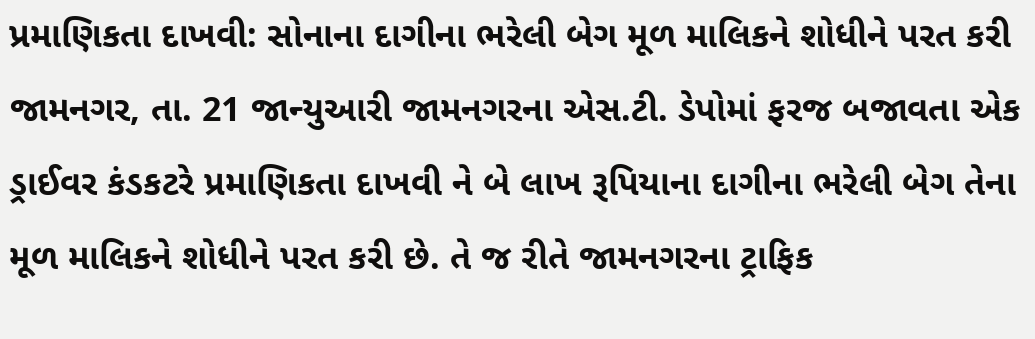પ્રમાણિકતા દાખવી: સોનાના દાગીના ભરેલી બેગ મૂળ માલિકને શોધીને પરત કરી  જામનગર, તા. 21 જાન્યુઆરી જામનગરના એસ.ટી. ડેપોમાં ફરજ બજાવતા એક ડ્રાઈવર કંડકટરે પ્રમાણિકતા દાખવી ને બે લાખ રૂપિયાના દાગીના ભરેલી બેગ તેના મૂળ માલિકને શોધીને પરત કરી છે. તે જ રીતે જામનગરના ટ્રાફિક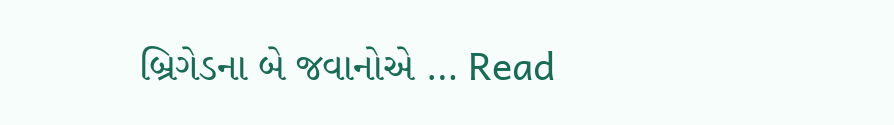બ્રિગેડના બે જવાનોએ … Read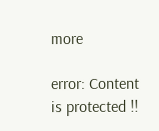more

error: Content is protected !!